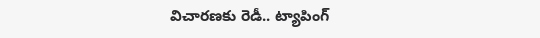విచారణకు రెడీ.. ట్యాపింగ్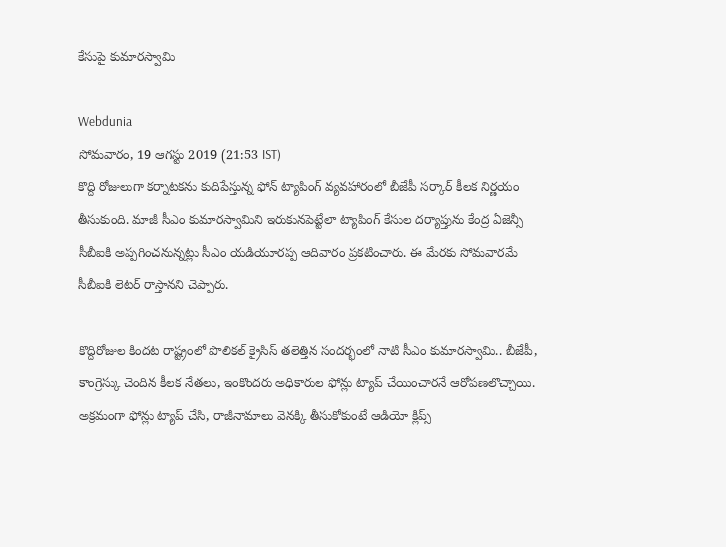కేసుపై కుమారస్వామి

Webdunia
సోమవారం, 19 ఆగస్టు 2019 (21:53 IST)
కొద్ది రోజులుగా కర్నాటకను కుదిపేస్తున్న ఫోన్ ట్యాపింగ్ వ్యవహారంలో బీజేపీ సర్కార్ కీలక నిర్ణయం తీసుకుంది. మాజీ సీఎం కుమారస్వామిని ఇరుకునపెట్టేలా ట్యాపింగ్ కేసుల దర్యాప్తును కేంద్ర ఏజెన్సీ సీబీఐకి అప్పగించనున్నట్లు సీఎం యడియూరప్ప ఆదివారం ప్రకటించారు. ఈ మేరకు సోమవారమే సీబీఐకి లెటర్ రాస్తానని చెప్పారు.

కొద్దిరోజుల కిందట రాష్ట్రంలో పొలికల్ క్రైసిస్ తలెత్తిన సందర్భంలో నాటి సీఎం కుమారస్వామి.. బీజేపీ, కాంగ్రెస్కు చెందిన కీలక నేతలు, ఇంకొందరు అధికారుల ఫోన్లు ట్యాప్ చేయించారనే ఆరోపణలొచ్చాయి. అక్రమంగా ఫోన్లు ట్యాప్ చేసి, రాజీనామాలు వెనక్కి తీసుకోకుంటే ఆడియో క్లిప్స్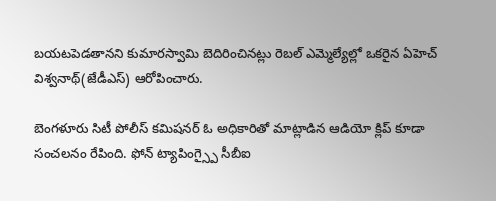బయటపెడతానని కుమారస్వామి బెదిరించినట్లు రెబల్ ఎమ్మెల్యేల్లో ఒకరైన ఏహెచ్ విశ్వనాథ్(జేడీఎస్) ఆరోపించారు.

బెంగళూరు సిటీ పోలీస్ కమిషనర్ ఓ అధికారితో మాట్లాడిన ఆడియో క్లిప్ కూడా సంచలనం రేపింది. ఫోన్ ట్యాపింగ్స్పై సీబీఐ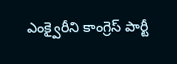ఎంక్వైరీని కాంగ్రెస్ పార్టీ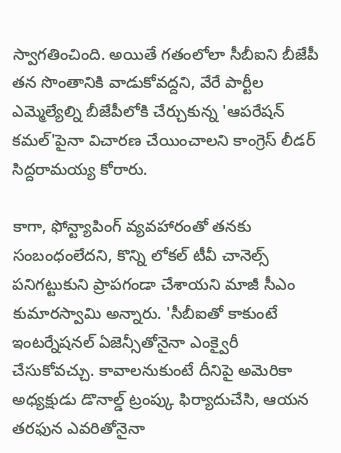స్వాగతించింది. అయితే గతంలోలా సీబీఐని బీజేపీ తన సొంతానికి వాడుకోవద్దని, వేరే పార్టీల ఎమ్మెల్యేల్ని బీజేపీలోకి చేర్చుకున్న 'ఆపరేషన్ కమల్'పైనా విచారణ చేయించాలని కాంగ్రెస్ లీడర్ సిద్దరామయ్య కోరారు.

కాగా, ఫోన్ట్యాపింగ్ వ్యవహారంతో తనకు సంబంధంలేదని, కొన్ని లోకల్ టీవీ చానెల్స్ పనిగట్టుకుని ప్రాపగండా చేశాయని మాజీ సీఎం కుమారస్వామి అన్నారు. 'సీబీఐతో కాకుంటే ఇంటర్నేషనల్ ఏజెన్సీతోనైనా ఎంక్వైరీ చేసుకోవచ్చు. కావాలనుకుంటే దీనిపై అమెరికా అధ్యక్షుడు డొనాల్డ్ ట్రంప్కు ఫిర్యాదుచేసి, ఆయన తరఫున ఎవరితోనైనా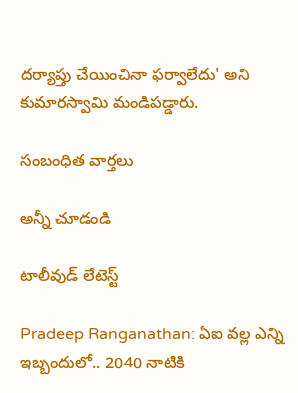దర్యాప్తు చేయించినా ఫర్వాలేదు' అని కుమారస్వామి మండిపడ్డారు.

సంబంధిత వార్తలు

అన్నీ చూడండి

టాలీవుడ్ లేటెస్ట్

Pradeep Ranganathan: ఏఐ వల్ల ఎన్ని ఇబ్బందులో.. 2040 నాటికి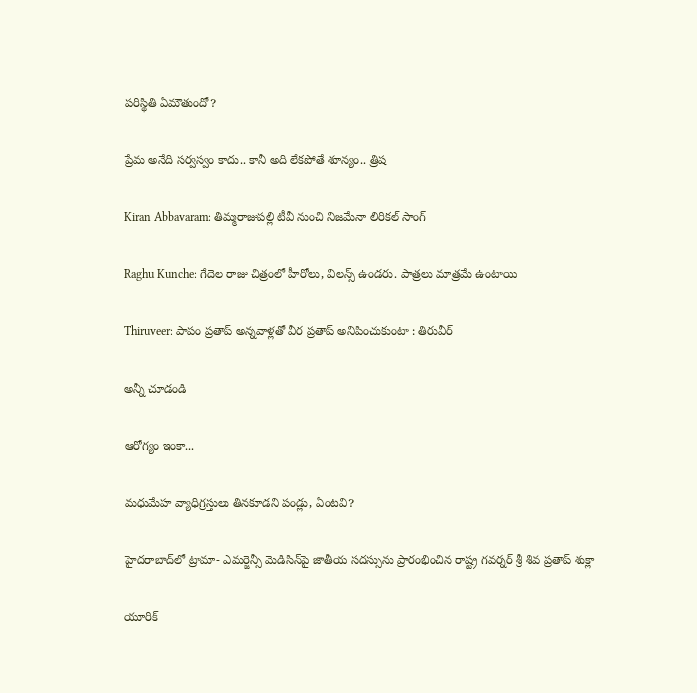పరిస్థితి ఏమౌతుందో?

ప్రేమ అనేది సర్వస్వం కాదు.. కానీ అది లేకపోతే శూన్యం.. త్రిష

Kiran Abbavaram: తిమ్మరాజుపల్లి టీవీ నుంచి నిజమేనా లిరికల్ సాంగ్

Raghu Kunche: గేదెల రాజు చిత్రంలో హీరోలు, విలన్స్ ఉండరు. పాత్రలు మాత్రమే ఉంటాయి

Thiruveer: పాపం ప్రతాప్ అన్నవాళ్లతో వీర ప్రతాప్ అనిపించుకుంటా : తిరువీర్

అన్నీ చూడండి

ఆరోగ్యం ఇంకా...

మధుమేహ వ్యాధిగ్రస్తులు తినకూడని పండ్లు, ఏంటవి?

హైదరాబాద్‌లో ట్రామా- ఎమర్జెన్సీ మెడిసిన్‌పై జాతీయ సదస్సును ప్రారంభించిన రాష్ట్ర గవర్నర్ శ్రీ శివ ప్రతాప్ శుక్లా

యూరిక్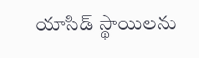యాసిడ్ స్థాయిలను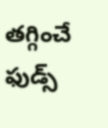తగ్గించే ఫుడ్స్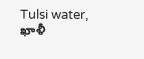Tulsi water, ఖాళీ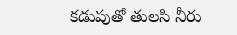కడుపుతో తులసి నీరు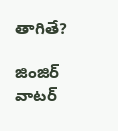తాగితే?

జింజిర్ వాటర్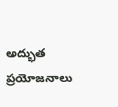అద్భుత ప్రయోజనాలు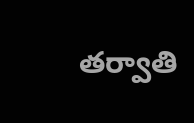తర్వాతి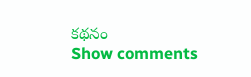కథనం
Show comments